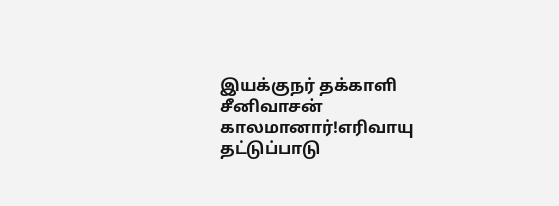இயக்குநர் தக்காளி சீனிவாசன் காலமானார்!எரிவாயு தட்டுப்பாடு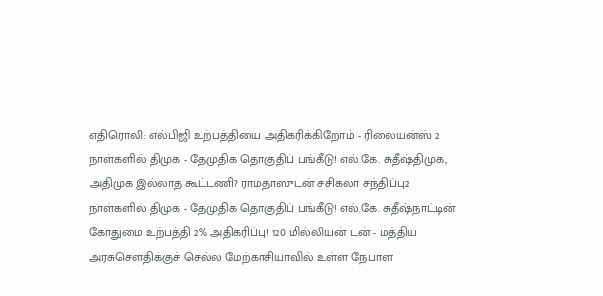எதிரொலி: எல்பிஜி உற்பத்தியை அதிகரிக்கிறோம் - ரிலையன்ஸ் 2 நாள்களில் திமுக - தேமுதிக தொகுதிப் பங்கீடு! எல்.கே. சுதீஷ்திமுக, அதிமுக இல்லாத கூட்டணி? ராமதாஸுடன் சசிகலா சந்திப்பு2 நாள்களில் திமுக - தேமுதிக தொகுதிப் பங்கீடு! எல்.கே. சுதீஷ்நாட்டின் கோதுமை உற்பத்தி 2% அதிகரிப்பு! 120 மில்லியன் டன் - மத்திய அரசுசௌதிக்குச் செல்ல மேற்காசியாவில் உள்ள நேபாள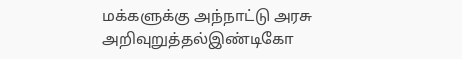மக்களுக்கு அந்நாட்டு அரசு அறிவுறுத்தல்இண்டிகோ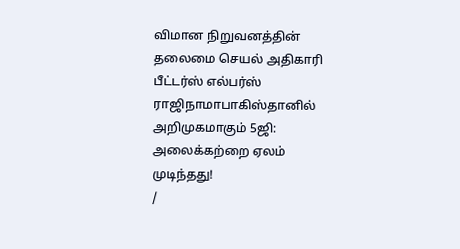விமான நிறுவனத்தின் தலைமை செயல் அதிகாரி பீட்டர்ஸ் எல்பர்ஸ் ராஜிநாமாபாகிஸ்தானில் அறிமுகமாகும் 5ஜி: அலைக்கற்றை ஏலம் முடிந்தது!
/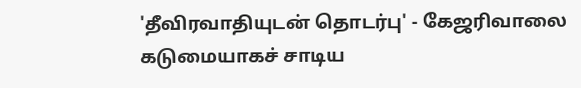'தீவிரவாதியுடன் தொடர்பு' - கேஜரிவாலை கடுமையாகச் சாடிய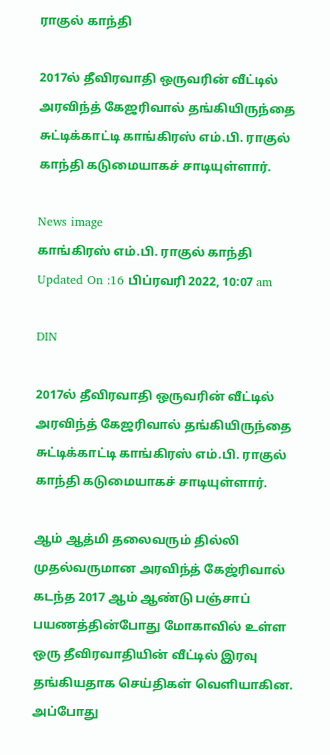ராகுல் காந்தி

2017ல் தீவிரவாதி ஒருவரின் வீட்டில் அரவிந்த் கேஜரிவால் தங்கியிருந்தை சுட்டிக்காட்டி காங்கிரஸ் எம்.பி. ராகுல் காந்தி கடுமையாகச் சாடியுள்ளார்.

News image
காங்கிரஸ் எம்.பி. ராகுல் காந்தி
Updated On :16 பிப்ரவரி 2022, 10:07 am

DIN

2017ல் தீவிரவாதி ஒருவரின் வீட்டில் அரவிந்த் கேஜரிவால் தங்கியிருந்தை சுட்டிக்காட்டி காங்கிரஸ் எம்.பி. ராகுல் காந்தி கடுமையாகச் சாடியுள்ளார்.

ஆம் ஆத்மி தலைவரும் தில்லி முதல்வருமான அரவிந்த் கேஜ்ரிவால் கடந்த 2017 ஆம் ஆண்டு பஞ்சாப் பயணத்தின்போது மோகாவில் உள்ள ஒரு தீவிரவாதியின் வீட்டில் இரவு தங்கியதாக செய்திகள் வெளியாகின. அப்போது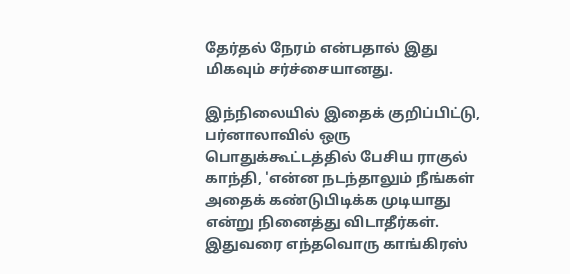தேர்தல் நேரம் என்பதால் இது மிகவும் சர்ச்சையானது.

இந்நிலையில் இதைக் குறிப்பிட்டு, பர்னாலாவில் ஒரு பொதுக்கூட்டத்தில் பேசிய ராகுல் காந்தி, 'என்ன நடந்தாலும் நீங்கள் அதைக் கண்டுபிடிக்க முடியாது என்று நினைத்து விடாதீர்கள். இதுவரை எந்தவொரு காங்கிரஸ்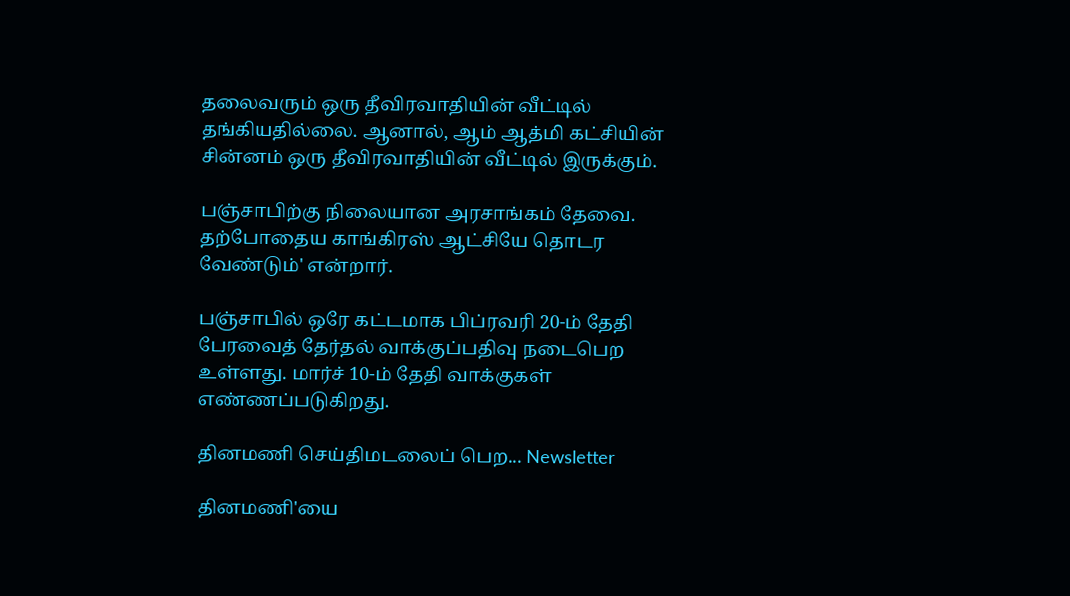தலைவரும் ஒரு தீவிரவாதியின் வீட்டில் தங்கியதில்லை. ஆனால், ஆம் ஆத்மி கட்சியின் சின்னம் ஒரு தீவிரவாதியின் வீட்டில் இருக்கும்.

பஞ்சாபிற்கு நிலையான அரசாங்கம் தேவை. தற்போதைய காங்கிரஸ் ஆட்சியே தொடர வேண்டும்' என்றார்.

பஞ்சாபில் ஒரே கட்டமாக பிப்ரவரி 20-ம் தேதி பேரவைத் தேர்தல் வாக்குப்பதிவு நடைபெற உள்ளது. மார்ச் 10-ம் தேதி வாக்குகள் எண்ணப்படுகிறது.

தினமணி செய்திமடலைப் பெற... Newsletter

தினமணி'யை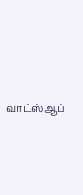வாட்ஸ்ஆப்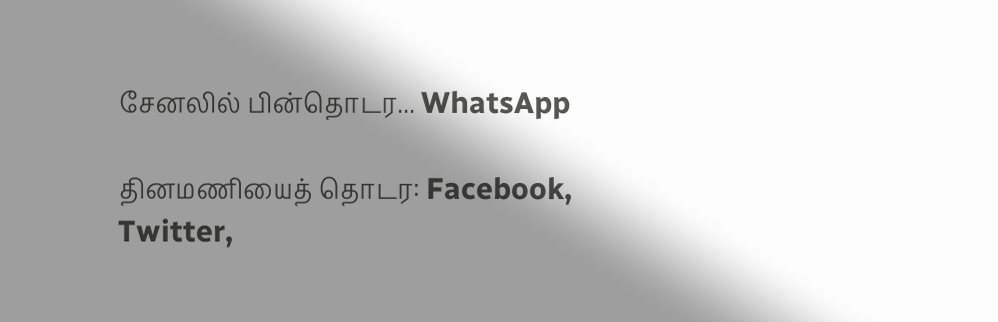சேனலில் பின்தொடர... WhatsApp

தினமணியைத் தொடர: Facebook, Twitter,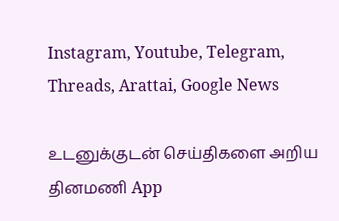Instagram, Youtube, Telegram, Threads, Arattai, Google News

உடனுக்குடன் செய்திகளை அறிய தினமணி App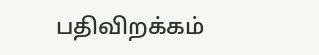பதிவிறக்கம்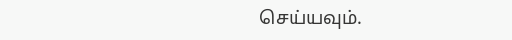செய்யவும்.